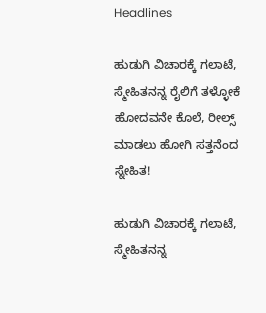Headlines

ಹುಡುಗಿ ವಿಚಾರಕ್ಕೆ ಗಲಾಟೆ, ಸ್ಮೇಹಿತನನ್ನ ರೈಲಿಗೆ ತಳ್ಳೋಕೆ ಹೋದವನೇ ಕೊಲೆ, ರೀಲ್ಸ್ ಮಾಡಲು ಹೋಗಿ ಸತ್ತನೆಂದ ಸ್ನೇಹಿತ!

ಹುಡುಗಿ ವಿಚಾರಕ್ಕೆ ಗಲಾಟೆ, ಸ್ಮೇಹಿತನನ್ನ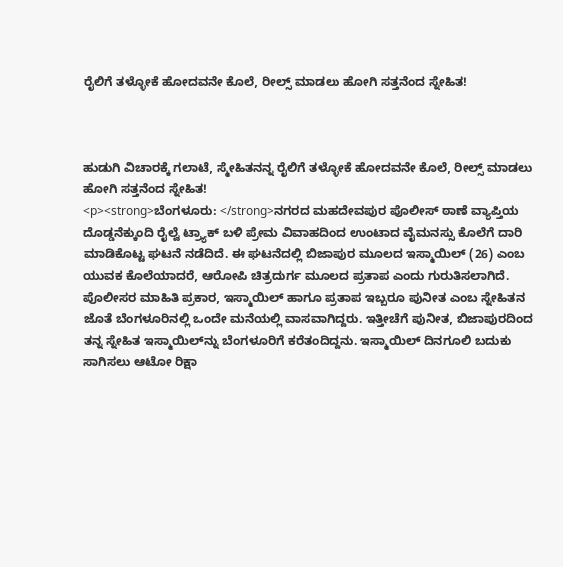ರೈಲಿಗೆ ತಳ್ಳೋಕೆ ಹೋದವನೇ ಕೊಲೆ, ರೀಲ್ಸ್ ಮಾಡಲು ಹೋಗಿ ಸತ್ತನೆಂದ ಸ್ನೇಹಿತ!



ಹುಡುಗಿ ವಿಚಾರಕ್ಕೆ ಗಲಾಟೆ, ಸ್ಮೇಹಿತನನ್ನ ರೈಲಿಗೆ ತಳ್ಳೋಕೆ ಹೋದವನೇ ಕೊಲೆ, ರೀಲ್ಸ್ ಮಾಡಲು ಹೋಗಿ ಸತ್ತನೆಂದ ಸ್ನೇಹಿತ!
<p><strong>ಬೆಂಗಳೂರು: </strong>ನಗರದ ಮಹದೇವಪುರ ಪೊಲೀಸ್ ಠಾಣೆ ವ್ಯಾಪ್ತಿಯ ದೊಡ್ಡನೆಕ್ಕುಂದಿ ರೈಲ್ವೆ ಟ್ರ್ಯಾಕ್ ಬಳಿ ಪ್ರೇಮ ವಿವಾಹದಿಂದ ಉಂಟಾದ ವೈಮನಸ್ಸು ಕೊಲೆಗೆ ದಾರಿ ಮಾಡಿಕೊಟ್ಟ ಘಟನೆ ನಡೆದಿದೆ. ಈ ಘಟನೆದಲ್ಲಿ ಬಿಜಾಪುರ ಮೂಲದ ಇಸ್ಮಾಯಿಲ್ (26) ಎಂಬ ಯುವಕ ಕೊಲೆಯಾದರೆ, ಆರೋಪಿ ಚಿತ್ರದುರ್ಗ ಮೂಲದ ಪ್ರತಾಪ ಎಂದು ಗುರುತಿಸಲಾಗಿದೆ. ಪೊಲೀಸರ ಮಾಹಿತಿ ಪ್ರಕಾರ, ಇಸ್ಮಾಯಿಲ್ ಹಾಗೂ ಪ್ರತಾಪ ಇಬ್ಬರೂ ಪುನೀತ ಎಂಬ ಸ್ನೇಹಿತನ ಜೊತೆ ಬೆಂಗಳೂರಿನಲ್ಲಿ ಒಂದೇ ಮನೆಯಲ್ಲಿ ವಾಸವಾಗಿದ್ದರು. ಇತ್ತೀಚೆಗೆ ಪುನೀತ, ಬಿಜಾಪುರದಿಂದ ತನ್ನ ಸ್ನೇಹಿತ ಇಸ್ಮಾಯಿಲ್‌ನ್ನು ಬೆಂಗಳೂರಿಗೆ ಕರೆತಂದಿದ್ದನು. ಇಸ್ಮಾಯಿಲ್ ದಿನಗೂಲಿ ಬದುಕು ಸಾಗಿಸಲು ಆಟೋ ರಿಕ್ಷಾ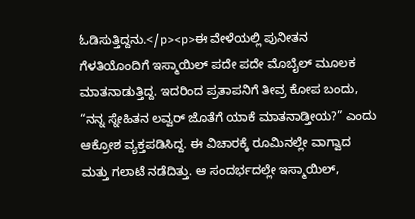ಓಡಿಸುತ್ತಿದ್ದನು.</p><p>ಈ ವೇಳೆಯಲ್ಲಿ ಪುನೀತನ ಗೆಳತಿಯೊಂದಿಗೆ ಇಸ್ಮಾಯಿಲ್ ಪದೇ ಪದೇ ಮೊಬೈಲ್‌ ಮೂಲಕ ಮಾತನಾಡುತ್ತಿದ್ದ. ಇದರಿಂದ ಪ್ರತಾಪನಿಗೆ ತೀವ್ರ ಕೋಪ ಬಂದು, “ನನ್ನ ಸ್ನೇಹಿತನ ಲವ್ವರ್ ಜೊತೆಗೆ ಯಾಕೆ ಮಾತನಾಡ್ತೀಯ?” ಎಂದು ಆಕ್ರೋಶ ವ್ಯಕ್ತಪಡಿಸಿದ್ದ. ಈ ವಿಚಾರಕ್ಕೆ ರೂಮಿನಲ್ಲೇ ವಾಗ್ವಾದ ಮತ್ತು ಗಲಾಟೆ ನಡೆದಿತ್ತು. ಆ ಸಂದರ್ಭದಲ್ಲೇ ಇಸ್ಮಾಯಿಲ್,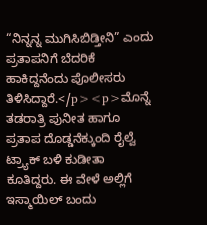“ನಿನ್ನನ್ನ ಮುಗಿಸಿಬಿಡ್ತೀನಿ” ಎಂದು ಪ್ರತಾಪನಿಗೆ ಬೆದರಿಕೆ ಹಾಕಿದ್ದನೆಂದು ಪೊಲೀಸರು ತಿಳಿಸಿದ್ದಾರೆ.</p><p>ಮೊನ್ನೆ ತಡರಾತ್ರಿ ಪುನೀತ ಹಾಗೂ ಪ್ರತಾಪ ದೊಡ್ಡನೆಕ್ಕುಂದಿ ರೈಲ್ವೆ ಟ್ರ್ಯಾಕ್ ಬಳಿ ಕುಡೀತಾ ಕೂತಿದ್ದರು. ಈ ವೇಳೆ ಅಲ್ಲಿಗೆ ಇಸ್ಮಾಯಿಲ್ ಬಂದು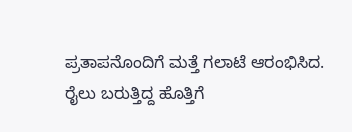ಪ್ರತಾಪನೊಂದಿಗೆ ಮತ್ತೆ ಗಲಾಟೆ ಆರಂಭಿಸಿದ. ರೈಲು ಬರುತ್ತಿದ್ದ ಹೊತ್ತಿಗೆ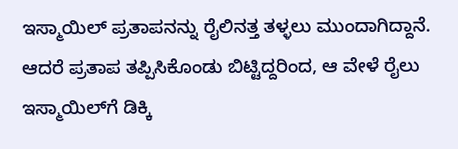ಇಸ್ಮಾಯಿಲ್ ಪ್ರತಾಪನನ್ನು ರೈಲಿನತ್ತ ತಳ್ಳಲು ಮುಂದಾಗಿದ್ದಾನೆ. ಆದರೆ ಪ್ರತಾಪ ತಪ್ಪಿಸಿಕೊಂಡು ಬಿಟ್ಟಿದ್ದರಿಂದ, ಆ ವೇಳೆ ರೈಲು ಇಸ್ಮಾಯಿಲ್‌ಗೆ ಡಿಕ್ಕಿ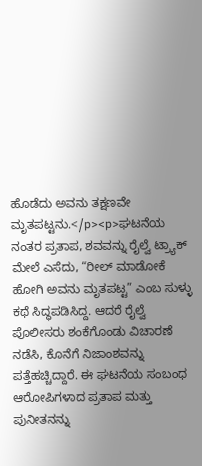ಹೊಡೆದು ಅವನು ತಕ್ಷಣವೇ ಮೃತಪಟ್ಟನು.</p><p>ಘಟನೆಯ ನಂತರ ಪ್ರತಾಪ, ಶವವನ್ನು ರೈಲ್ವೆ ಟ್ರ್ಯಾಕ್ ಮೇಲೆ ಎಸೆದು, “ರೀಲ್‌ ಮಾಡೋಕೆ ಹೋಗಿ ಅವನು ಮೃತಪಟ್ಟ” ಎಂಬ ಸುಳ್ಳು ಕಥೆ ಸಿದ್ಧಪಡಿಸಿದ್ದ. ಆದರೆ ರೈಲ್ವೆ ಪೊಲೀಸರು ಶಂಕೆಗೊಂಡು ವಿಚಾರಣೆ ನಡೆಸಿ, ಕೊನೆಗೆ ನಿಜಾಂಶವನ್ನು ಪತ್ತೆಹಚ್ಚಿದ್ದಾರೆ. ಈ ಘಟನೆಯ ಸಂಬಂಧ ಆರೋಪಿಗಳಾದ ಪ್ರತಾಪ ಮತ್ತು ಪುನೀತನನ್ನು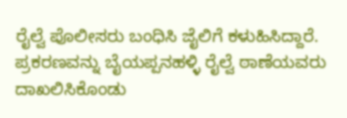ರೈಲ್ವೆ ಪೊಲೀಸರು ಬಂಧಿಸಿ ಜೈಲಿಗೆ ಕಳುಹಿಸಿದ್ದಾರೆ. ಪ್ರಕರಣವನ್ನು ಬೈಯಪ್ಪನಹಳ್ಳಿ ರೈಲ್ವೆ ಠಾಣೆಯವರು ದಾಖಲಿಸಿಕೊಂಡು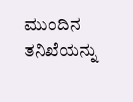ಮುಂದಿನ ತನಿಖೆಯನ್ನು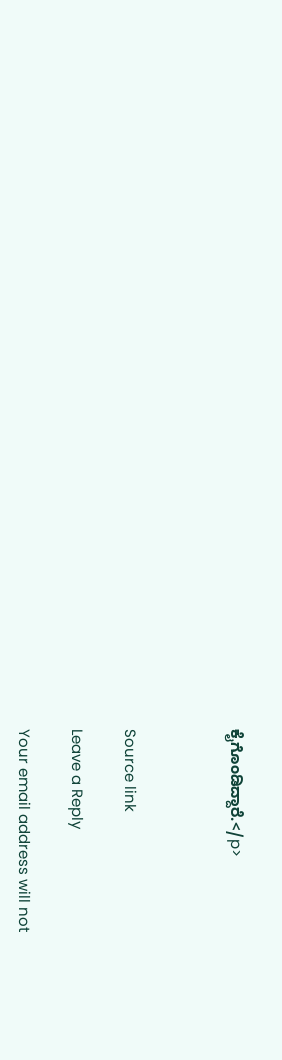ಕೈಗೊಂಡಿದ್ದಾರೆ.</p>



Source link

Leave a Reply

Your email address will not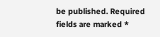be published. Required fields are marked *